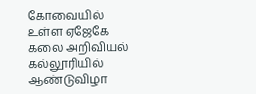கோவையில் உள்ள ஏஜேகே கலை அறிவியல் கல்லூரியில் ஆண்டுவிழா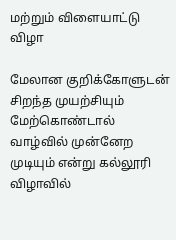மற்றும் விளையாட்டு விழா

மேலான குறிக்கோளுடன் சிறந்த முயற்சியும் மேற்கொண்டால் வாழ்வில் முன்னேற முடியும் என்று கல்லூரி விழாவில்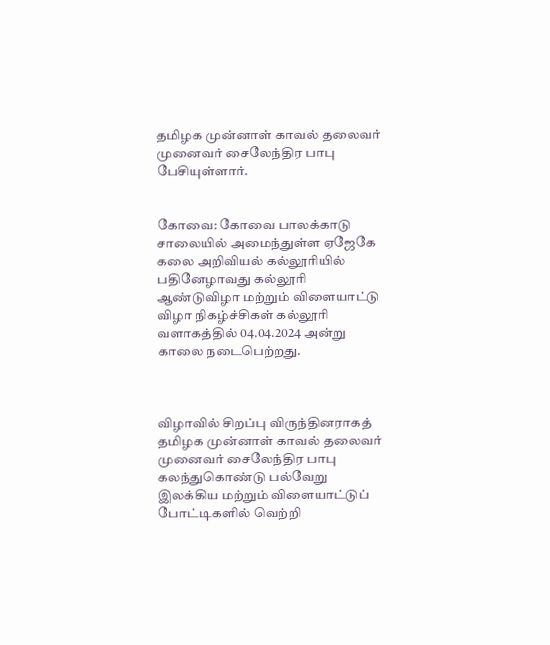தமிழக முன்னாள் காவல் தலைவர் முனைவர் சைலேந்திர பாபு பேசியுள்ளார்.


கோவை: கோவை பாலக்காடு சாலையில் அமைந்துள்ள ஏஜேகே கலை அறிவியல் கல்லூரியில் பதினேழாவது கல்லூரி ஆண்டுவிழா மற்றும் விளையாட்டு விழா நிகழ்ச்சிகள் கல்லூரி வளாகத்தில் 04.04.2024 அன்று காலை நடைபெற்றது.



விழாவில் சிறப்பு விருந்தினராகத் தமிழக முன்னாள் காவல் தலைவர் முனைவர் சைலேந்திர பாபு கலந்துகொண்டு பல்வேறு இலக்கிய மற்றும் விளையாட்டுப் போட்டிகளில் வெற்றி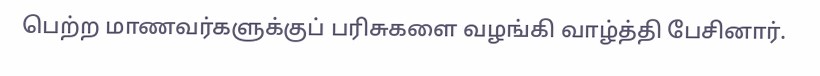பெற்ற மாணவர்களுக்குப் பரிசுகளை வழங்கி வாழ்த்தி பேசினார்.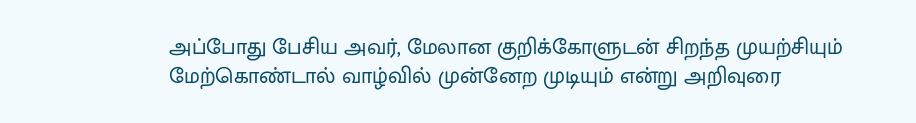அப்போது பேசிய அவர், மேலான குறிக்கோளுடன் சிறந்த முயற்சியும் மேற்கொண்டால் வாழ்வில் முன்னேற முடியும் என்று அறிவுரை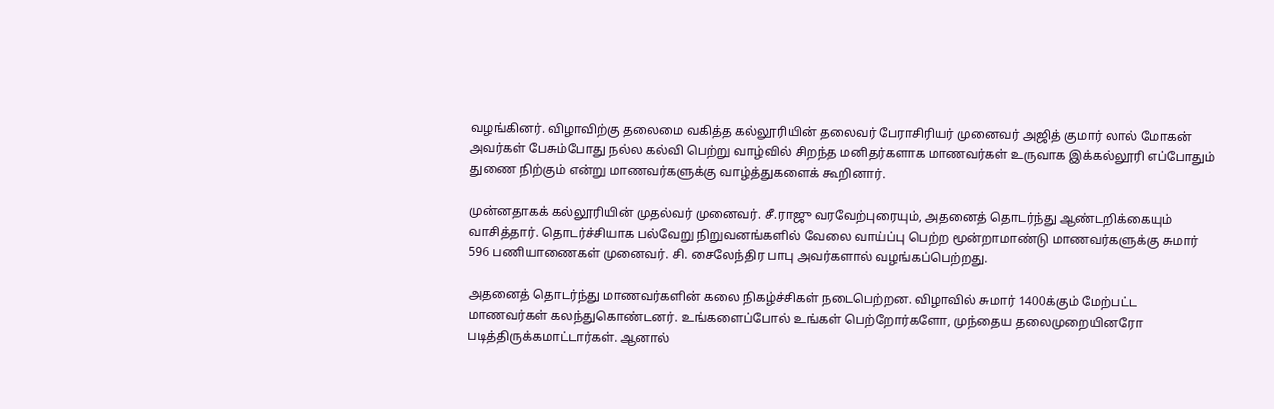வழங்கினர். விழாவிற்கு தலைமை வகித்த கல்லூரியின் தலைவர் பேராசிரியர் முனைவர் அஜித் குமார் லால் மோகன் அவர்கள் பேசும்போது நல்ல கல்வி பெற்று வாழ்வில் சிறந்த மனிதர்களாக மாணவர்கள் உருவாக இக்கல்லூரி எப்போதும் துணை நிற்கும் என்று மாணவர்களுக்கு வாழ்த்துகளைக் கூறினார்.

முன்னதாகக் கல்லூரியின் முதல்வர் முனைவர். சீ.ராஜு வரவேற்புரையும், அதனைத் தொடர்ந்து ஆண்டறிக்கையும் வாசித்தார். தொடர்ச்சியாக பல்வேறு நிறுவனங்களில் வேலை வாய்ப்பு பெற்ற மூன்றாமாண்டு மாணவர்களுக்கு சுமார் 596 பணியாணைகள் முனைவர். சி. சைலேந்திர பாபு அவர்களால் வழங்கப்பெற்றது.

அதனைத் தொடர்ந்து மாணவர்களின் கலை நிகழ்ச்சிகள் நடைபெற்றன. விழாவில் சுமார் 1400க்கும் மேற்பட்ட மாணவர்கள் கலந்துகொண்டனர். உங்களைப்போல் உங்கள் பெற்றோர்களோ, முந்தைய தலைமுறையினரோ படித்திருக்கமாட்டார்கள். ஆனால்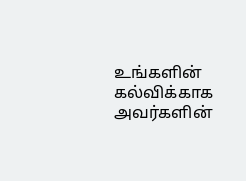உங்களின் கல்விக்காக அவர்களின்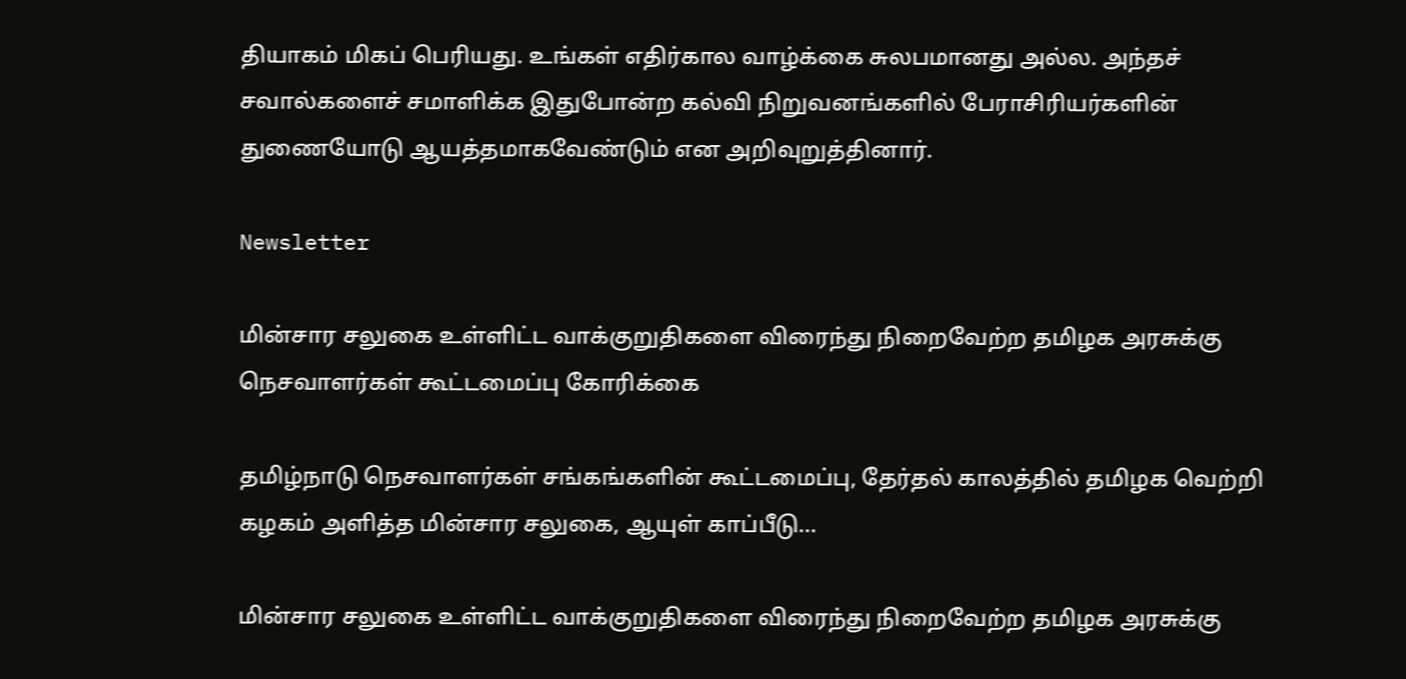தியாகம் மிகப் பெரியது. உங்கள் எதிர்கால வாழ்க்கை சுலபமானது அல்ல. அந்தச் சவால்களைச் சமாளிக்க இதுபோன்ற கல்வி நிறுவனங்களில் பேராசிரியர்களின் துணையோடு ஆயத்தமாகவேண்டும் என அறிவுறுத்தினார்.

Newsletter

மின்சார சலுகை உள்ளிட்ட வாக்குறுதிகளை விரைந்து நிறைவேற்ற தமிழக அரசுக்கு நெசவாளர்கள் கூட்டமைப்பு கோரிக்கை

தமிழ்நாடு நெசவாளர்கள் சங்கங்களின் கூட்டமைப்பு, தேர்தல் காலத்தில் தமிழக வெற்றி கழகம் அளித்த மின்சார சலுகை, ஆயுள் காப்பீடு...

மின்சார சலுகை உள்ளிட்ட வாக்குறுதிகளை விரைந்து நிறைவேற்ற தமிழக அரசுக்கு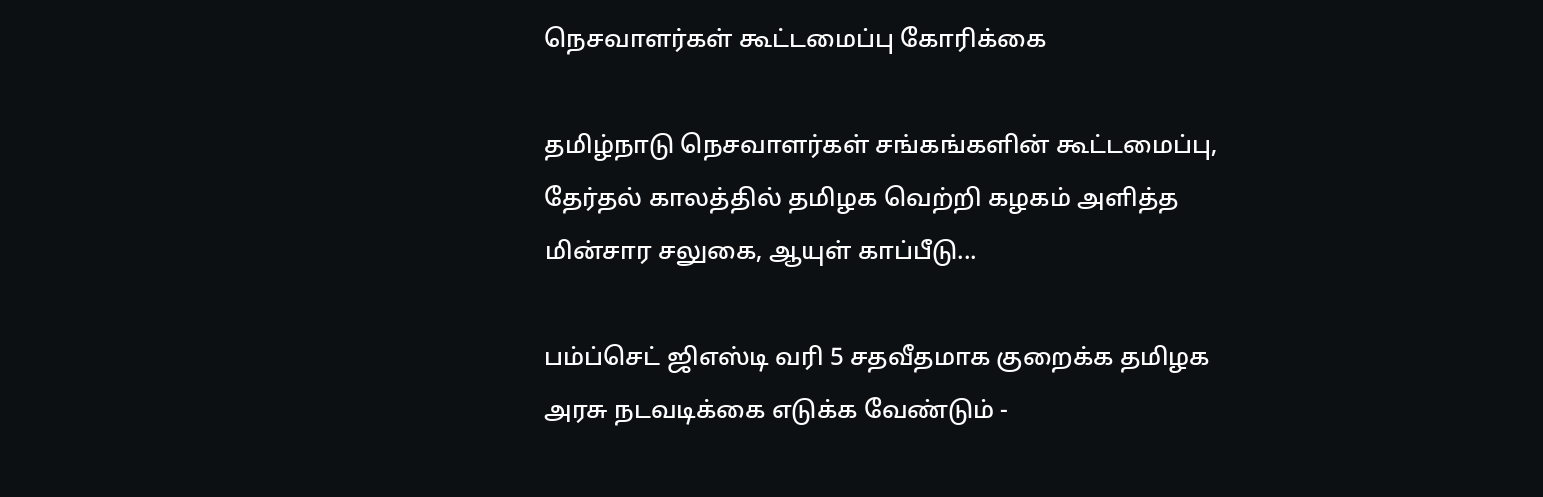நெசவாளர்கள் கூட்டமைப்பு கோரிக்கை

தமிழ்நாடு நெசவாளர்கள் சங்கங்களின் கூட்டமைப்பு, தேர்தல் காலத்தில் தமிழக வெற்றி கழகம் அளித்த மின்சார சலுகை, ஆயுள் காப்பீடு...

பம்ப்செட் ஜிஎஸ்டி வரி 5 சதவீதமாக குறைக்க தமிழக அரசு நடவடிக்கை எடுக்க வேண்டும் -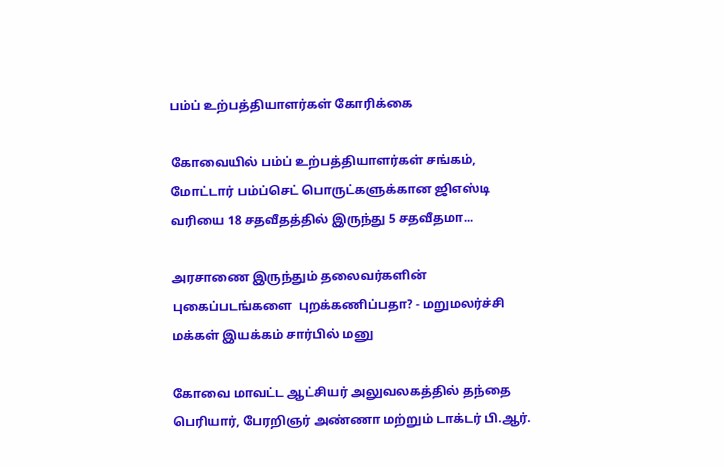பம்ப் உற்பத்தியாளர்கள் கோரிக்கை

கோவையில் பம்ப் உற்பத்தியாளர்கள் சங்கம், மோட்டார் பம்ப்செட் பொருட்களுக்கான ஜிஎஸ்டி வரியை 18 சதவீதத்தில் இருந்து 5 சதவீதமா...

அரசாணை இருந்தும் தலைவர்களின் புகைப்படங்களை  புறக்கணிப்பதா? - மறுமலர்ச்சி மக்கள் இயக்கம் சார்பில் மனு

கோவை மாவட்ட ஆட்சியர் அலுவலகத்தில் தந்தை பெரியார், பேரறிஞர் அண்ணா மற்றும் டாக்டர் பி.ஆர்.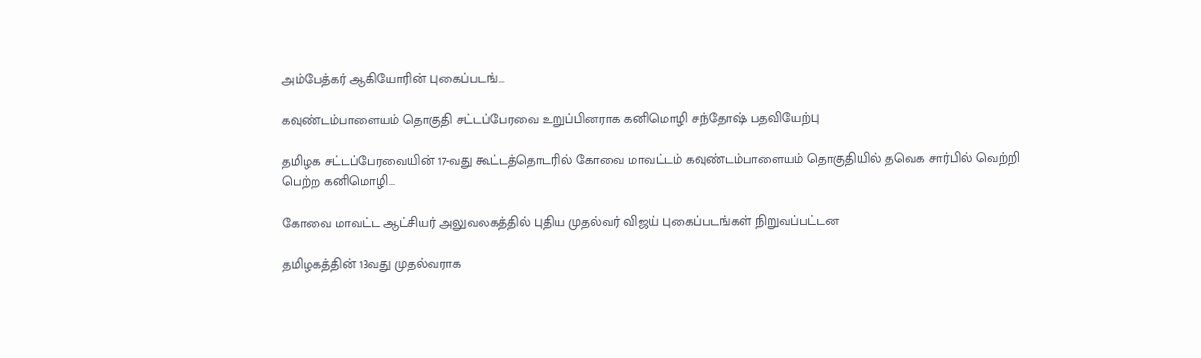அம்பேத்கர் ஆகியோரின் புகைப்படங்...

கவுண்டம்பாளையம் தொகுதி சட்டப்பேரவை உறுப்பினராக கனிமொழி சந்தோஷ் பதவியேற்பு

தமிழக சட்டப்பேரவையின் 17-வது கூட்டத்தொடரில் கோவை மாவட்டம் கவுண்டம்பாளையம் தொகுதியில் தவெக சார்பில் வெற்றி பெற்ற கனிமொழி...

கோவை மாவட்ட ஆட்சியர் அலுவலகத்தில் புதிய முதல்வர் விஜய் புகைப்படங்கள் நிறுவப்பட்டன

தமிழகத்தின் 13வது முதல்வராக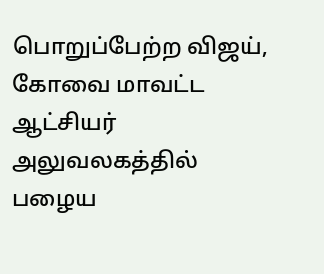பொறுப்பேற்ற விஜய், கோவை மாவட்ட ஆட்சியர் அலுவலகத்தில் பழைய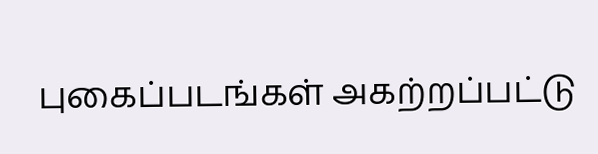புகைப்படங்கள் அகற்றப்பட்டு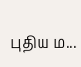புதிய ம...